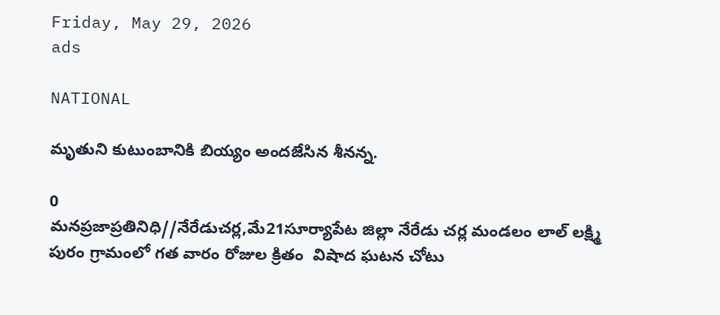Friday, May 29, 2026
ads

NATIONAL

మృతుని కుటుంబానికి బియ్యం అందజేసిన శీనన్న.

0
మనప్రజాప్రతినిధి//నేరేడుచర్ల,మే21సూర్యాపేట జిల్లా నేరేడు చర్ల మండలం లాల్ లక్ష్మి పురం గ్రామంలో గత వారం రోజుల క్రితం  విషాద ఘటన చోటు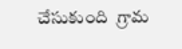చేసుకుంది  గ్రామ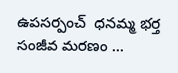ఉపసర్పంచ్  ధనమ్మ భర్త  సంజీవ మరణం ...